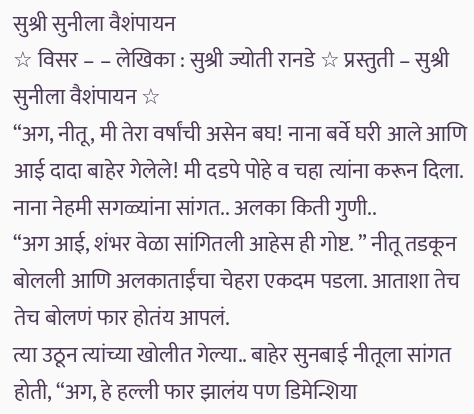सुश्री सुनीला वैशंपायन
☆ विसर – – लेखिका : सुश्री ज्योती रानडे ☆ प्रस्तुती – सुश्री सुनीला वैशंपायन ☆
“अग, नीतू, मी तेरा वर्षांची असेन बघ! नाना बर्वे घरी आले आणि आई दादा बाहेर गेलेले! मी दडपे पोहे व चहा त्यांना करून दिला. नाना नेहमी सगळ्यांना सांगत.. अलका किती गुणी..
“अग आई, शंभर वेळा सांगितली आहेस ही गोष्ट. ” नीतू तडकून बोलली आणि अलकाताईंचा चेहरा एकदम पडला. आताशा तेच तेच बोलणं फार होतंय आपलं.
त्या उठून त्यांच्या खोलीत गेल्या.. बाहेर सुनबाई नीतूला सांगत होती, “अग, हे हल्ली फार झालंय पण डिमेन्शिया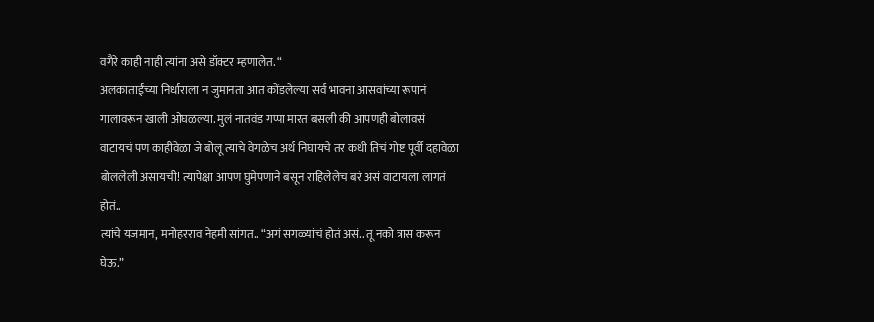वगैरे काही नाही त्यांना असे डॉक्टर म्हणालेत. “
अलकाताईंच्या निर्धाराला न जुमानता आत कोंडलेल्या सर्व भावना आसवांच्या रूपानं गालावरून खाली ओघळल्या. मुलं नातवंड गप्पा मारत बसली की आपणही बोलावसं वाटायचं पण काहीवेळा जे बोलू त्याचे वेगळेच अर्थ निघायचे तर कधी तिचं गोष्ट पूर्वी दहावेळा बोललेली असायची! त्यापेक्षा आपण घुमेपणाने बसून राहिलेलेच बरं असं वाटायला लागतं होतं..
त्यांचे यजमान, मनोहरराव नेहमी सांगत.. “अगं सगळ्यांचं होतं असं.. तू नको त्रास करून घेऊ.”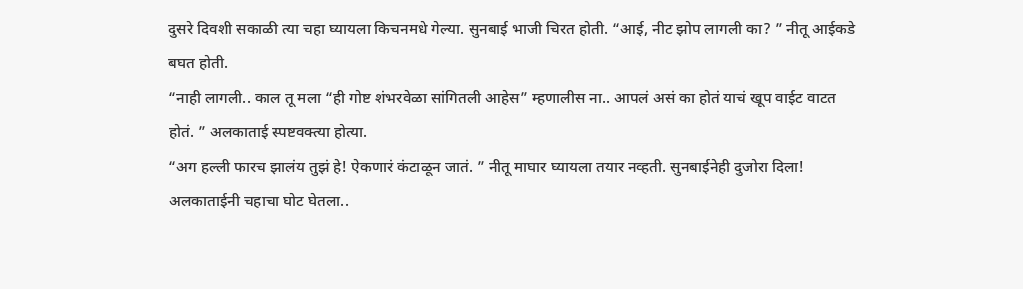दुसरे दिवशी सकाळी त्या चहा घ्यायला किचनमधे गेल्या. सुनबाई भाजी चिरत होती. “आई, नीट झोप लागली का? ” नीतू आईकडे बघत होती.
“नाही लागली.. काल तू मला “ही गोष्ट शंभरवेळा सांगितली आहेस” म्हणालीस ना.. आपलं असं का होतं याचं खूप वाईट वाटत होतं. ” अलकाताई स्पष्टवक्त्या होत्या.
“अग हल्ली फारच झालंय तुझं हे! ऐकणारं कंटाळून जातं. ” नीतू माघार घ्यायला तयार नव्हती. सुनबाईनेही दुजोरा दिला!
अलकाताईनी चहाचा घोट घेतला..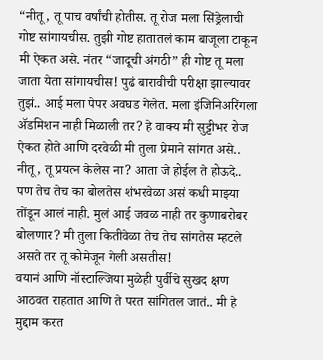“नीतू, तू पाच वर्षांची होतीस. तू रोज मला सिंड्रेलाची गोष्ट सांगायचीस. तुझी गोष्ट हातातलं काम बाजूला टाकून मी ऐकत असे. नंतर “जादूची अंगठी” ही गोष्ट तू मला जाता येता सांगायचीस! पुढं बारावीची परीक्षा झाल्यावर तुझं.. आई मला पेपर अवघड गेलेत. मला इंजिनिअरिंगला ॲडमिशन नाही मिळाली तर? हे वाक्य मी सुट्टीभर रोज ऐकत होते आणि दरवेळी मी तुला प्रेमाने सांगत असे.. नीतू, तू प्रयत्न केलेस ना? आता जे होईल ते होऊदे.. पण तेच तेच का बोलतेस शंभरवेळा असं कधी माझ्या तोंडून आलं नाही. मुलं आई जवळ नाही तर कुणाबरोबर बोलणार? मी तुला कितीवेळा तेच तेच सांगतेस म्हटले असते तर तू कोमेजून गेली असतीस!
वयानं आणि नॉस्टाल्जिया मुळेही पुर्वीचे सुखद क्षण आठवत राहतात आणि ते परत सांगितल जातं.. मी हे मुद्दाम करत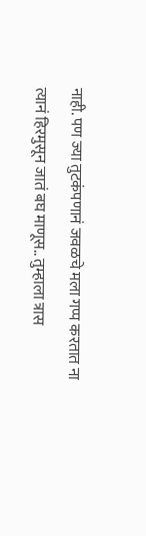नाही. पण ज्या तुटकंपणानं जवळचे मला गप्प करतात ना त्यानं हिरमुसून जातं बघ माणूस.. तुम्हाला त्रास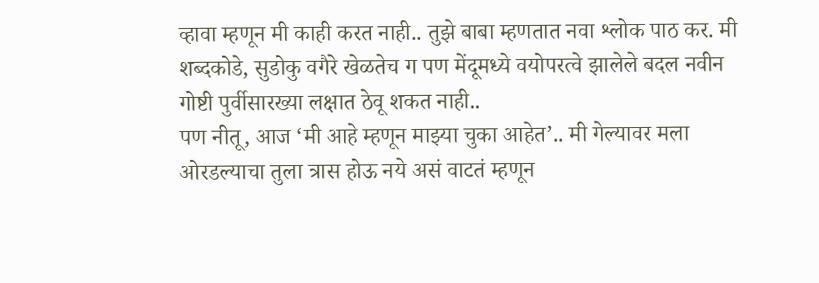व्हावा म्हणून मी काही करत नाही.. तुझे बाबा म्हणतात नवा श्लोक पाठ कर. मी शब्दकोडे, सुडोकु वगैरे खेळतेच ग पण मेंदूमध्ये वयोपरत्वे झालेले बदल नवीन गोष्टी पुर्वीसारख्या लक्षात ठेवू शकत नाही..
पण नीतू, आज ‘मी आहे म्हणून माझ्या चुका आहेत’.. मी गेल्यावर मला ओरडल्याचा तुला त्रास होऊ नये असं वाटतं म्हणून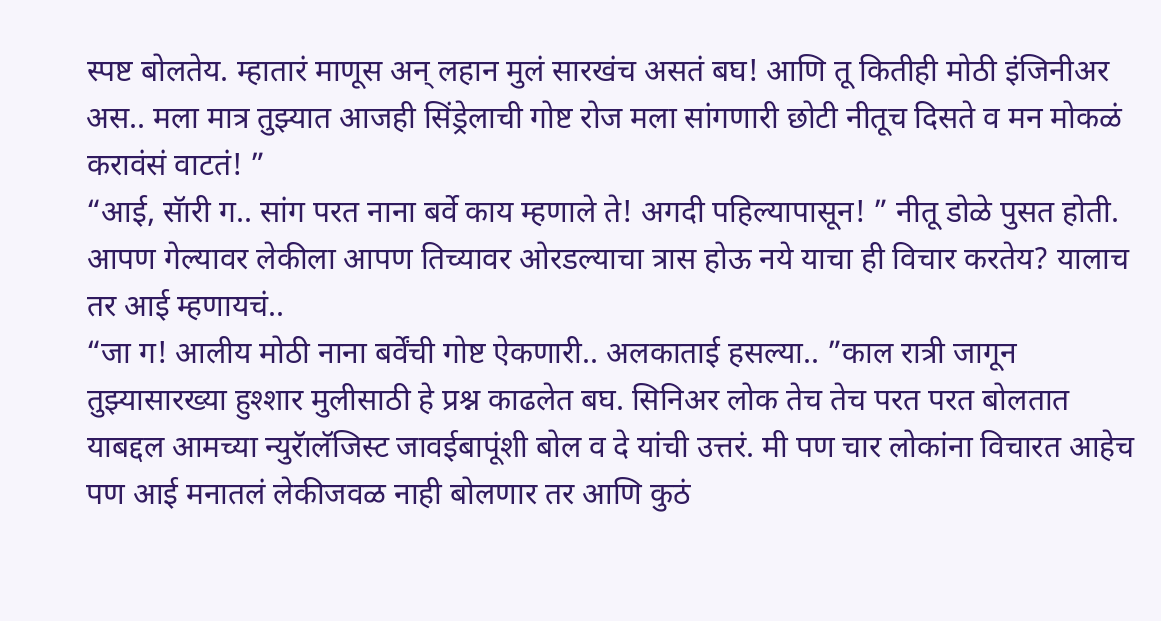स्पष्ट बोलतेय. म्हातारं माणूस अन् लहान मुलं सारखंच असतं बघ! आणि तू कितीही मोठी इंजिनीअर अस.. मला मात्र तुझ्यात आजही सिंड्रेलाची गोष्ट रोज मला सांगणारी छोटी नीतूच दिसते व मन मोकळं करावंसं वाटतं! ”
“आई, सॅारी ग.. सांग परत नाना बर्वे काय म्हणाले ते! अगदी पहिल्यापासून! ” नीतू डोळे पुसत होती. आपण गेल्यावर लेकीला आपण तिच्यावर ओरडल्याचा त्रास होऊ नये याचा ही विचार करतेय? यालाच तर आई म्हणायचं..
“जा ग! आलीय मोठी नाना बर्वेंची गोष्ट ऐकणारी.. अलकाताई हसल्या.. ”काल रात्री जागून तुझ्यासारख्या हुश्शार मुलीसाठी हे प्रश्न काढलेत बघ. सिनिअर लोक तेच तेच परत परत बोलतात याबद्दल आमच्या न्युरॅालॅजिस्ट जावईबापूंशी बोल व दे यांची उत्तरं. मी पण चार लोकांना विचारत आहेच पण आई मनातलं लेकीजवळ नाही बोलणार तर आणि कुठं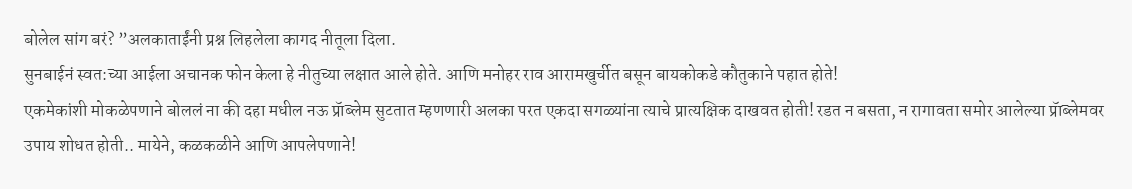बोलेल सांग बरं? ”अलकाताईंनी प्रश्न लिहलेला कागद नीतूला दिला.
सुनबाईनं स्वत:च्या आईला अचानक फोन केला हे नीतुच्या लक्षात आले होते. आणि मनोहर राव आरामखुर्चीत बसून बायकोकडे कौतुकाने पहात होते!
एकमेकांशी मोकळेपणाने बोललं ना की दहा मधील नऊ प्रॅाब्लेम सुटतात म्हणणारी अलका परत एकदा सगळ्यांना त्याचे प्रात्यक्षिक दाखवत होती! रडत न बसता, न रागावता समोर आलेल्या प्रॅाब्लेमवर उपाय शोधत होती.. मायेने, कळकळीने आणि आपलेपणाने!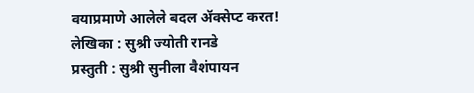वयाप्रमाणे आलेले बदल ॲक्सेप्ट करत!
लेखिका : सुश्री ज्योती रानडे
प्रस्तुती : सुश्री सुनीला वैशंपायन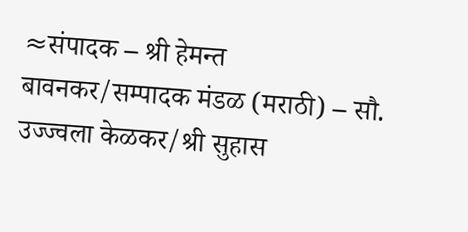≈संपादक – श्री हेमन्त बावनकर/सम्पादक मंडळ (मराठी) – सौ. उज्ज्वला केळकर/श्री सुहास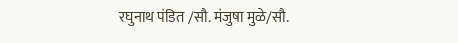रघुनाथ पंडित /सौ. मंजुषा मुळे/सौ.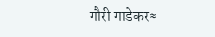गौरी गाडेकर≈